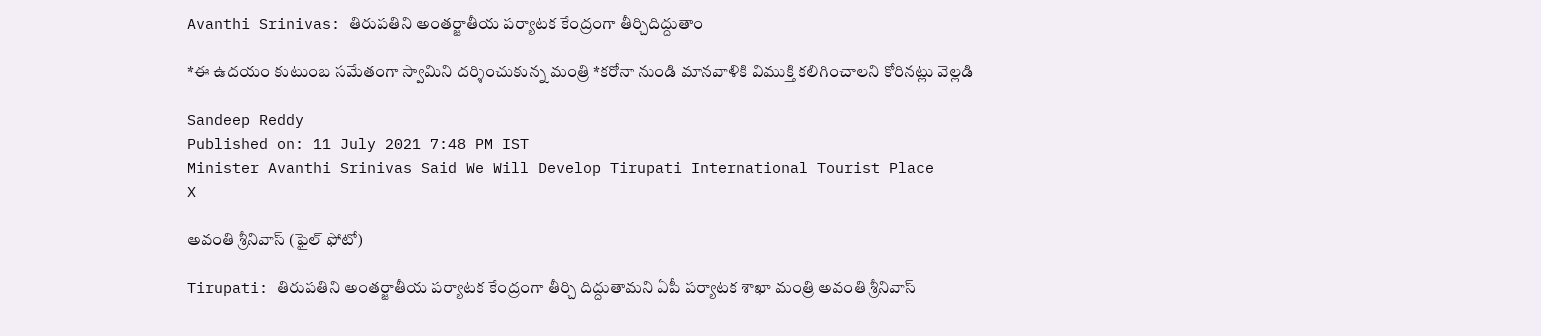Avanthi Srinivas: తిరుపతిని అంతర్జాతీయ పర్యాటక కేంద్రంగా తీర్చిదిద్దుతాం

*ఈ ఉదయం కుటుంబ సమేతంగా స్వామిని దర్శించుకున్న మంత్రి *కరోనా నుండి మానవాళికి విముక్తి కలిగించాలని కోరినట్లు వెల్లడి

Sandeep Reddy
Published on: 11 July 2021 7:48 PM IST
Minister Avanthi Srinivas Said We Will Develop Tirupati International Tourist Place
X

అవంతి శ్రీనివాస్ (ఫైల్ ఫోటో)

Tirupati: తిరుపతిని అంతర్జాతీయ పర్యాటక కేంద్రంగా తీర్చి దిద్దుతామని ఏపీ పర్యాటక శాఖా మంత్రి అవంతి శ్రీనివాస్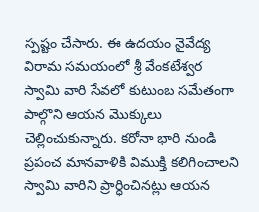స్పష్టం చేసారు. ఈ ఉదయం నైవేద్య విరామ సమయంలో శ్రీ వేంకటేశ్వర స్వామి వారి సేవలో కుటుంబ సమేతంగా పాల్గొని ఆయన మొక్కులు చెల్లించుకున్నారు. కరోనా భారి నుండి ప్రపంచ మానవాళికి విముక్తి కలిగించాలని స్వామి వారి‌ని ప్రార్ధించినట్లు ఆయన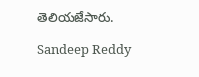తెలియజేసారు.

Sandeep Reddy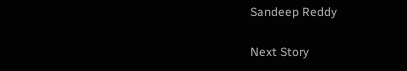Sandeep Reddy

Next Story